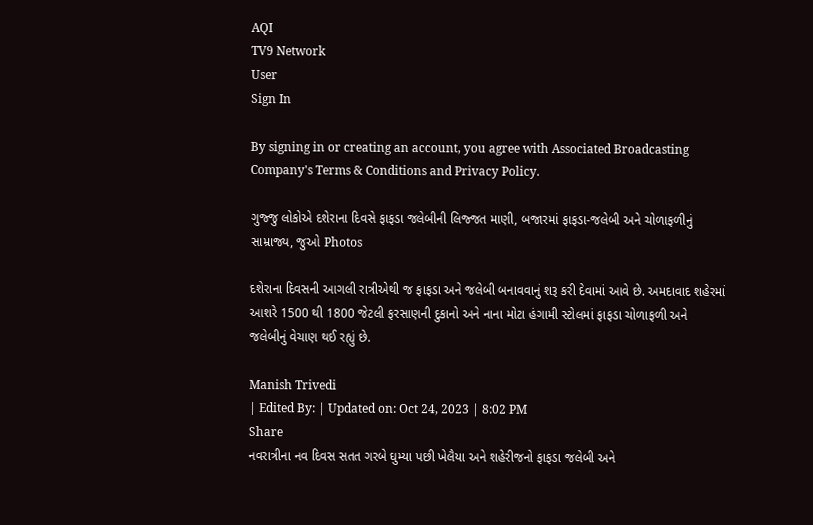AQI
TV9 Network
User
Sign In

By signing in or creating an account, you agree with Associated Broadcasting Company's Terms & Conditions and Privacy Policy.

ગુજ્જુ લોકોએ દશેરાના દિવસે ફાફડા જલેબીની લિજ્જત માણી, બજારમાં ફાફડા-જલેબી અને ચોળાફળીનું સામ્રાજ્ય, જુઓ Photos

દશેરાના દિવસની આગલી રાત્રીએથી જ ફાફડા અને જલેબી બનાવવાનું શરૂ કરી દેવામાં આવે છે. અમદાવાદ શહેરમાં આશરે 1500 થી 1800 જેટલી ફરસાણની દુકાનો અને નાના મોટા હંગામી સ્ટોલમાં ફાફડા ચોળાફળી અને જલેબીનું વેચાણ થઈ રહ્યું છે.

Manish Trivedi
| Edited By: | Updated on: Oct 24, 2023 | 8:02 PM
Share
નવરાત્રીના નવ દિવસ સતત ગરબે ઘુમ્યા પછી ખેલૈયા અને શહેરીજનો ફાફડા જલેબી અને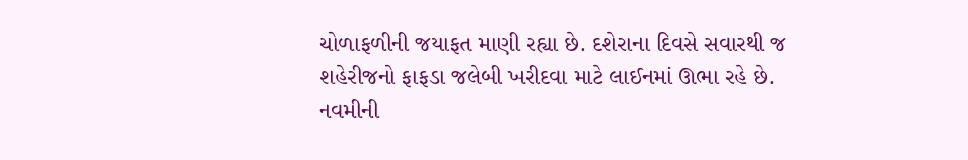ચોળાફળીની જયાફત માણી રહ્યા છે. દશેરાના દિવસે સવારથી જ શહેરીજનો ફાફડા જલેબી ખરીદવા માટે લાઈનમાં ઊભા રહે છે. નવમીની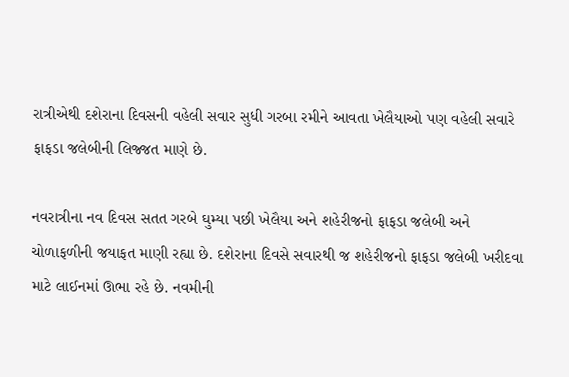રાત્રીએથી દશેરાના દિવસની વહેલી સવાર સુધી ગરબા રમીને આવતા ખેલૈયાઓ પણ વહેલી સવારે ફાફડા જલેબીની લિજ્જત માણે છે.

નવરાત્રીના નવ દિવસ સતત ગરબે ઘુમ્યા પછી ખેલૈયા અને શહેરીજનો ફાફડા જલેબી અને ચોળાફળીની જયાફત માણી રહ્યા છે. દશેરાના દિવસે સવારથી જ શહેરીજનો ફાફડા જલેબી ખરીદવા માટે લાઈનમાં ઊભા રહે છે. નવમીની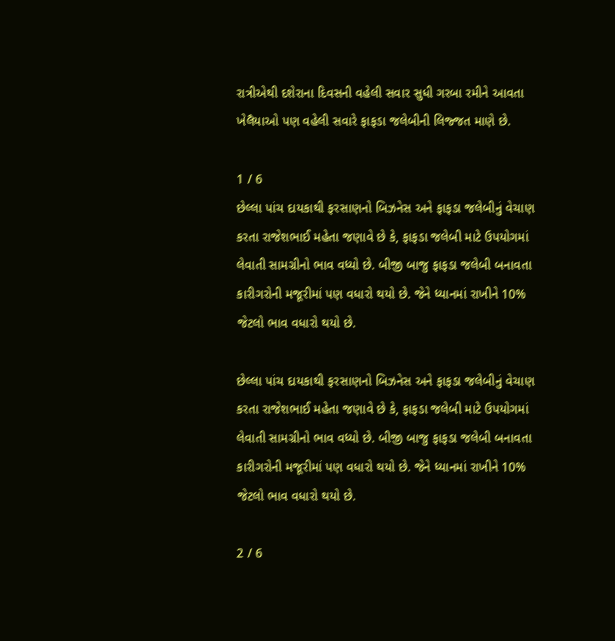રાત્રીએથી દશેરાના દિવસની વહેલી સવાર સુધી ગરબા રમીને આવતા ખેલૈયાઓ પણ વહેલી સવારે ફાફડા જલેબીની લિજ્જત માણે છે.

1 / 6
છેલ્લા પાંચ દાયકાથી ફરસાણનો બિઝનેસ અને ફાફડા જલેબીનું વેચાણ કરતા રાજેશભાઈ મહેતા જણાવે છે કે, ફાફડા જલેબી માટે ઉપયોગમાં લેવાતી સામગ્રીનો ભાવ વધ્યો છે. બીજી બાજુ ફાફડા જલેબી બનાવતા કારીગરોની મજૂરીમાં પણ વધારો થયો છે. જેને ધ્યાનમાં રાખીને 10% જેટલો ભાવ વધારો થયો છે.

છેલ્લા પાંચ દાયકાથી ફરસાણનો બિઝનેસ અને ફાફડા જલેબીનું વેચાણ કરતા રાજેશભાઈ મહેતા જણાવે છે કે, ફાફડા જલેબી માટે ઉપયોગમાં લેવાતી સામગ્રીનો ભાવ વધ્યો છે. બીજી બાજુ ફાફડા જલેબી બનાવતા કારીગરોની મજૂરીમાં પણ વધારો થયો છે. જેને ધ્યાનમાં રાખીને 10% જેટલો ભાવ વધારો થયો છે.

2 / 6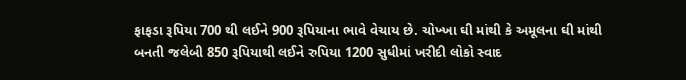ફાફડા રૂપિયા 700 થી લઈને 900 રૂપિયાના ભાવે વેચાય છે. ચોખ્ખા ઘી માંથી કે અમૂલના ઘી માંથી બનતી જલેબી 850 રૂપિયાથી લઈને રુપિયા 1200 સુધીમાં ખરીદી લોકો સ્વાદ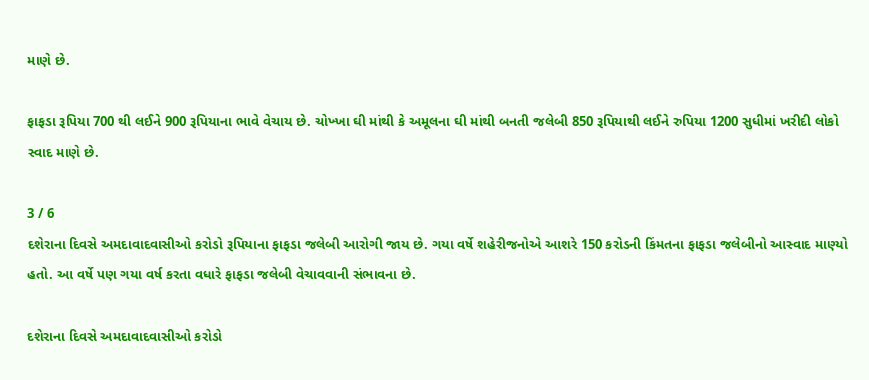માણે છે.

ફાફડા રૂપિયા 700 થી લઈને 900 રૂપિયાના ભાવે વેચાય છે. ચોખ્ખા ઘી માંથી કે અમૂલના ઘી માંથી બનતી જલેબી 850 રૂપિયાથી લઈને રુપિયા 1200 સુધીમાં ખરીદી લોકો સ્વાદ માણે છે.

3 / 6
દશેરાના દિવસે અમદાવાદવાસીઓ કરોડો રૂપિયાના ફાફડા જલેબી આરોગી જાય છે. ગયા વર્ષે શહેરીજનોએ આશરે 150 કરોડની કિંમતના ફાફડા જલેબીનો આસ્વાદ માણ્યો હતો. આ વર્ષે પણ ગયા વર્ષ કરતા વધારે ફાફડા જલેબી વેચાવવાની સંભાવના છે.

દશેરાના દિવસે અમદાવાદવાસીઓ કરોડો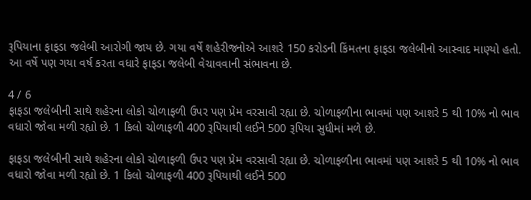રૂપિયાના ફાફડા જલેબી આરોગી જાય છે. ગયા વર્ષે શહેરીજનોએ આશરે 150 કરોડની કિંમતના ફાફડા જલેબીનો આસ્વાદ માણ્યો હતો. આ વર્ષે પણ ગયા વર્ષ કરતા વધારે ફાફડા જલેબી વેચાવવાની સંભાવના છે.

4 / 6
ફાફડા જલેબીની સાથે શહેરના લોકો ચોળાફળી ઉપર પણ પ્રેમ વરસાવી રહ્યા છે. ચોળાફળીના ભાવમાં પણ આશરે 5 થી 10% નો ભાવ વધારો જોવા મળી રહ્યો છે. 1 કિલો ચોળાફળી 400 રૂપિયાથી લઈને 500 રૂપિયા સુધીમાં મળે છે.

ફાફડા જલેબીની સાથે શહેરના લોકો ચોળાફળી ઉપર પણ પ્રેમ વરસાવી રહ્યા છે. ચોળાફળીના ભાવમાં પણ આશરે 5 થી 10% નો ભાવ વધારો જોવા મળી રહ્યો છે. 1 કિલો ચોળાફળી 400 રૂપિયાથી લઈને 500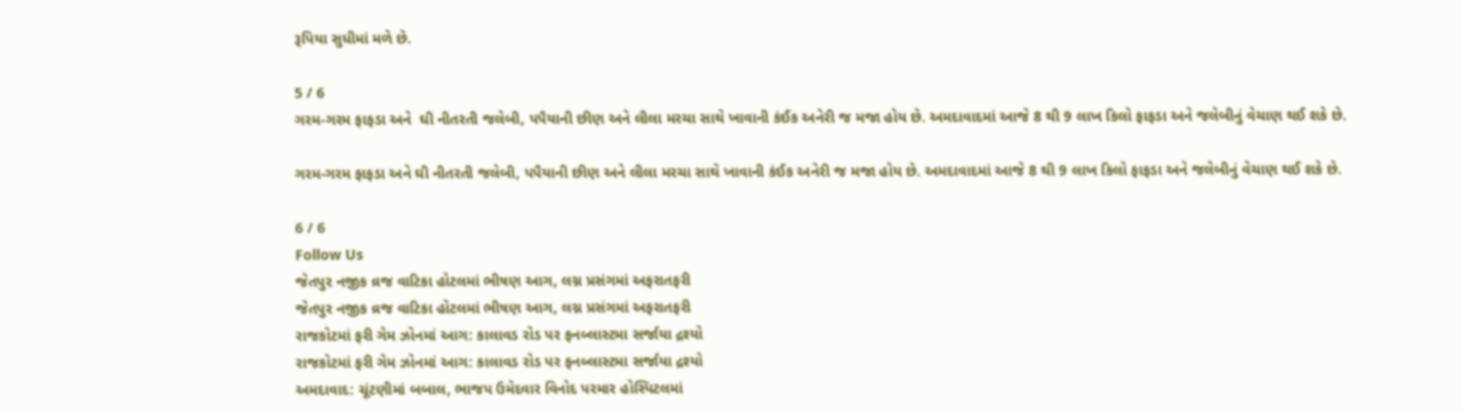રૂપિયા સુધીમાં મળે છે.

5 / 6
ગરમ-ગરમ ફાફડા અને  ઘી નીતરતી જલેબી, પપૈયાની છીણ અને લીલા મરચા સાથે ખાવાની કંઈક અનેરી જ મજા હોય છે. અમદાવાદમાં આજે 8 થી 9 લાખ કિલો ફાફડા અને જલેબીનું વેચાણ થઈ શકે છે.

ગરમ-ગરમ ફાફડા અને ઘી નીતરતી જલેબી, પપૈયાની છીણ અને લીલા મરચા સાથે ખાવાની કંઈક અનેરી જ મજા હોય છે. અમદાવાદમાં આજે 8 થી 9 લાખ કિલો ફાફડા અને જલેબીનું વેચાણ થઈ શકે છે.

6 / 6
Follow Us
જેતપુર નજીક વ્રજ વાટિકા હોટલમાં ભીષણ આગ, લગ્ન પ્રસંગમાં અફરાતફરી
જેતપુર નજીક વ્રજ વાટિકા હોટલમાં ભીષણ આગ, લગ્ન પ્રસંગમાં અફરાતફરી
રાજકોટમાં ફરી ગેમ ઝોનમાં આગ: કાલાવડ રોડ પર ફનબ્લાસ્ટમા સર્જાયા દ્રશ્યો
રાજકોટમાં ફરી ગેમ ઝોનમાં આગ: કાલાવડ રોડ પર ફનબ્લાસ્ટમા સર્જાયા દ્રશ્યો
અમદાવાદ: ચૂંટણીમાં બબાલ, ભાજપ ઉમેદવાર વિનોદ પરમાર હોસ્પિટલમાં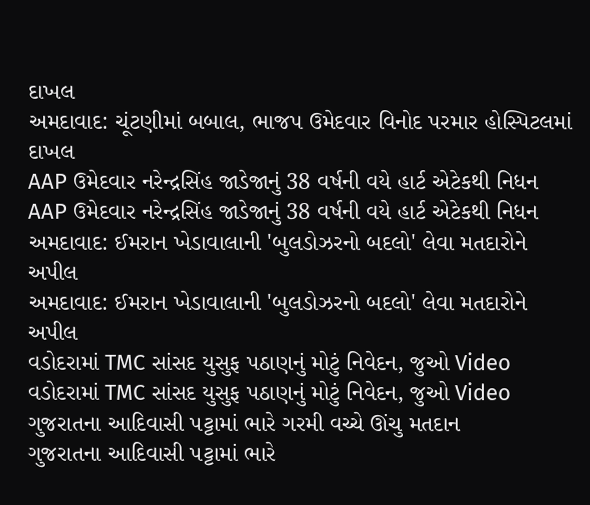દાખલ
અમદાવાદ: ચૂંટણીમાં બબાલ, ભાજપ ઉમેદવાર વિનોદ પરમાર હોસ્પિટલમાં દાખલ
AAP ઉમેદવાર નરેન્દ્રસિંહ જાડેજાનું 38 વર્ષની વયે હાર્ટ એટેકથી નિધન
AAP ઉમેદવાર નરેન્દ્રસિંહ જાડેજાનું 38 વર્ષની વયે હાર્ટ એટેકથી નિધન
અમદાવાદ: ઈમરાન ખેડાવાલાની 'બુલડોઝરનો બદલો' લેવા મતદારોને અપીલ
અમદાવાદ: ઈમરાન ખેડાવાલાની 'બુલડોઝરનો બદલો' લેવા મતદારોને અપીલ
વડોદરામાં TMC સાંસદ યુસુફ પઠાણનું મોટું નિવેદન, જુઓ Video
વડોદરામાં TMC સાંસદ યુસુફ પઠાણનું મોટું નિવેદન, જુઓ Video
ગુજરાતના આદિવાસી પટ્ટામાં ભારે ગરમી વચ્ચે ઊંચુ મતદાન
ગુજરાતના આદિવાસી પટ્ટામાં ભારે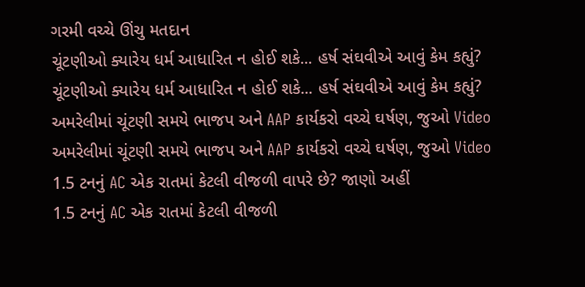ગરમી વચ્ચે ઊંચુ મતદાન
ચૂંટણીઓ ક્યારેય ધર્મ આધારિત ન હોઈ શકે... હર્ષ સંઘવીએ આવું કેમ કહ્યું?
ચૂંટણીઓ ક્યારેય ધર્મ આધારિત ન હોઈ શકે... હર્ષ સંઘવીએ આવું કેમ કહ્યું?
અમરેલીમાં ચૂંટણી સમયે ભાજપ અને AAP કાર્યકરો વચ્ચે ઘર્ષણ, જુઓ Video
અમરેલીમાં ચૂંટણી સમયે ભાજપ અને AAP કાર્યકરો વચ્ચે ઘર્ષણ, જુઓ Video
1.5 ટનનું AC એક રાતમાં કેટલી વીજળી વાપરે છે? જાણો અહીં
1.5 ટનનું AC એક રાતમાં કેટલી વીજળી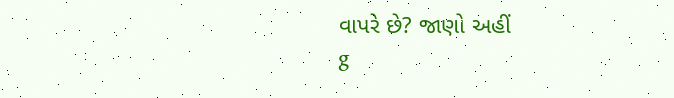વાપરે છે? જાણો અહીં
g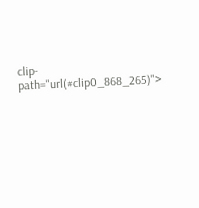clip-path="url(#clip0_868_265)">